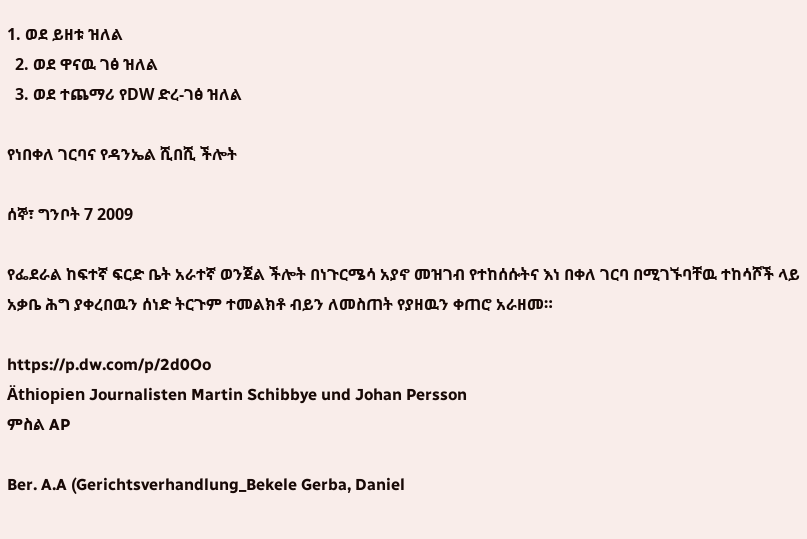1. ወደ ይዘቱ ዝለል
  2. ወደ ዋናዉ ገፅ ዝለል
  3. ወደ ተጨማሪ የDW ድረ-ገፅ ዝለል

የነበቀለ ገርባና የዳንኤል ሺበሺ ችሎት

ሰኞ፣ ግንቦት 7 2009

የፌደራል ከፍተኛ ፍርድ ቤት አራተኛ ወንጀል ችሎት በነጉርሜሳ አያኖ መዝገብ የተከሰሱትና እነ በቀለ ገርባ በሚገኙባቸዉ ተከሳሾች ላይ አቃቤ ሕግ ያቀረበዉን ሰነድ ትርጉም ተመልክቶ ብይን ለመስጠት የያዘዉን ቀጠሮ አራዘመ።

https://p.dw.com/p/2d0Oo
Äthiopien Journalisten Martin Schibbye und Johan Persson
ምስል AP

Ber. A.A (Gerichtsverhandlung_Bekele Gerba, Daniel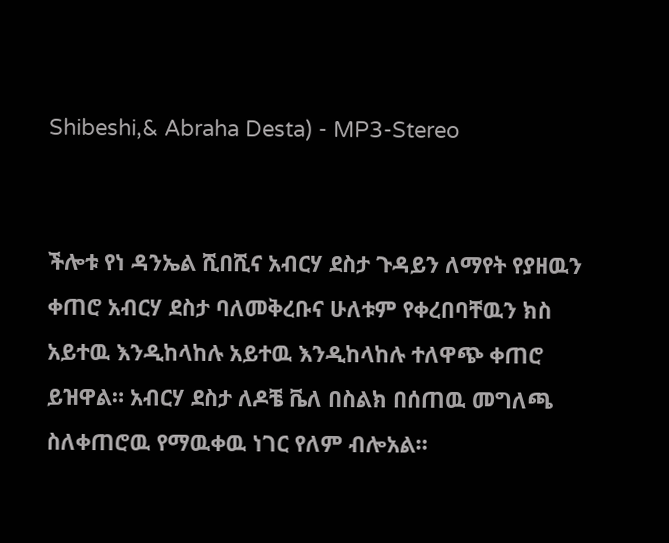Shibeshi,& Abraha Desta) - MP3-Stereo


ችሎቱ የነ ዳንኤል ሺበሺና አብርሃ ደስታ ጉዳይን ለማየት የያዘዉን ቀጠሮ አብርሃ ደስታ ባለመቅረቡና ሁለቱም የቀረበባቸዉን ክስ አይተዉ እንዲከላከሉ አይተዉ እንዲከላከሉ ተለዋጭ ቀጠሮ ይዝዋል። አብርሃ ደስታ ለዶቼ ቬለ በስልክ በሰጠዉ መግለጫ  ስለቀጠሮዉ የማዉቀዉ ነገር የለም ብሎአል።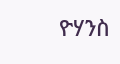ዮሃንስ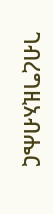ገብረግዚአብሔር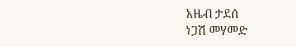አዜብ ታደሰ
ነጋሽ መሃመድ